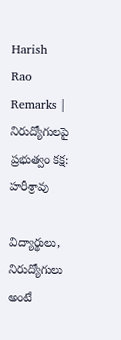Harish Rao Remarks | నిరుద్యోగులపై ప్రభుత్వం కక్ష: హరీశ్రావు

విద్యార్థులు, నిరుద్యోగులు అంటే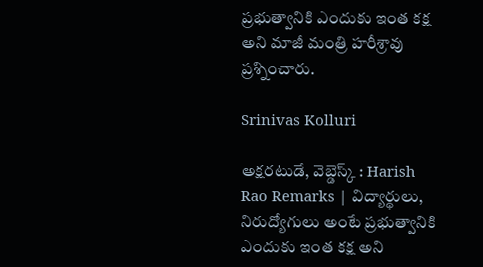ప్రభుత్వానికి ఎందుకు ఇంత కక్ష అని మాజీ మంత్రి హరీశ్రావు ప్రశ్నించారు.

Srinivas Kolluri

అక్షరటుడే, వెబ్డెస్క్ : Harish Rao Remarks | విద్యార్థులు, నిరుద్యోగులు అంటే ప్రభుత్వానికి ఎందుకు ఇంత కక్ష అని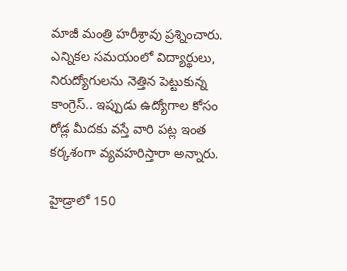మాజీ మంత్రి హరీశ్రావు ప్రశ్నించారు. ఎన్నికల సమయంలో విద్యార్థులు, నిరుద్యోగులను నెత్తిన పెట్టుకున్న కాంగ్రెస్.. ఇప్పుడు ఉద్యోగాల కోసం రోడ్ల మీదకు వస్తే వారి పట్ల ఇంత కర్కశంగా వ్యవహరిస్తారా అన్నారు.

హైడ్రాలో 150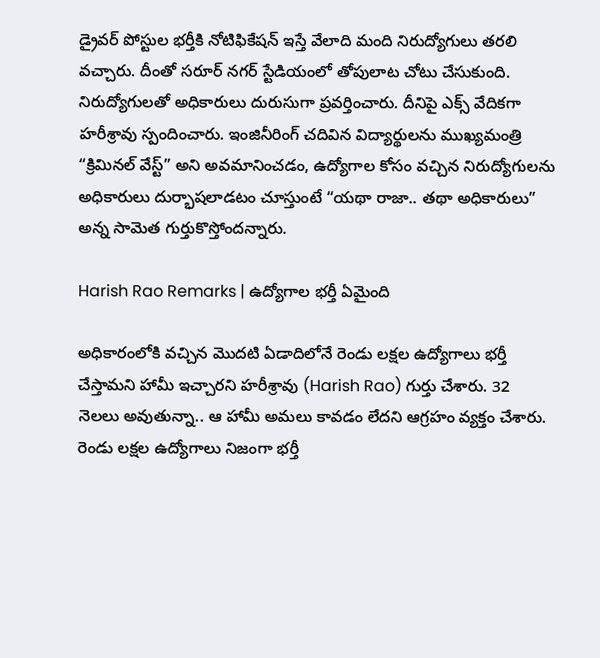డ్రైవర్ పోస్టుల భర్తీకి నోటిఫికేషన్ ఇస్తే వేలాది మంది నిరుద్యోగులు తరలి వచ్చారు. దీంతో సరూర్ నగర్ స్టేడియంలో తోపులాట చోటు చేసుకుంది. నిరుద్యోగులతో అధికారులు దురుసుగా ప్రవర్తించారు. దీనిపై ఎక్స్ వేదికగా హరీశ్రావు స్పందించారు. ఇంజినీరింగ్ చదివిన విద్యార్థులను ముఖ్యమంత్రి “క్రిమినల్ వేస్ట్” అని అవమానించడం, ఉద్యోగాల కోసం వచ్చిన నిరుద్యోగులను అధికారులు దుర్భాషలాడటం చూస్తుంటే “యథా రాజా.. తథా అధికారులు” అన్న సామెత గుర్తుకొస్తోందన్నారు.

Harish Rao Remarks | ఉద్యోగాల భర్తీ ఏమైంది

అధికారంలోకి వచ్చిన మొదటి ఏడాదిలోనే రెండు లక్షల ఉద్యోగాలు భర్తీ చేస్తామని హామీ ఇచ్చారని హరీశ్రావు (Harish Rao) గుర్తు చేశారు. 32 నెలలు అవుతున్నా.. ఆ హామీ అమలు కావడం లేదని ఆగ్రహం వ్యక్తం చేశారు. రెండు లక్షల ఉద్యోగాలు నిజంగా భర్తీ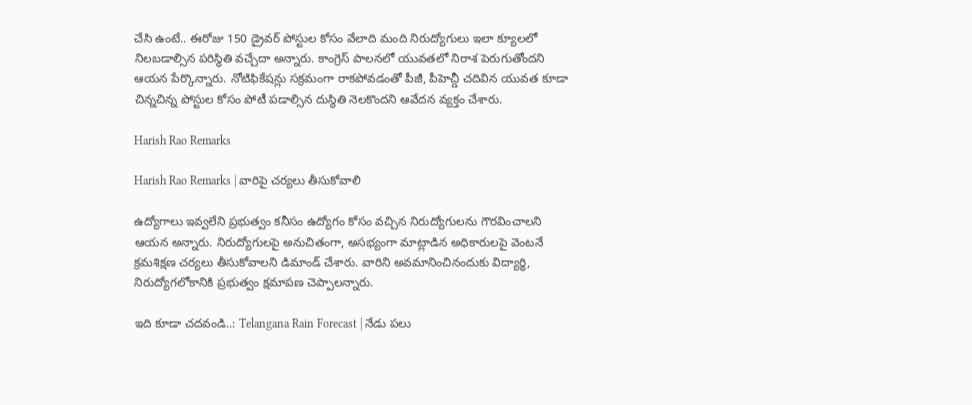చేసి ఉంటే.. ఈరోజు 150 డ్రైవర్ పోస్టుల కోసం వేలాది మంది నిరుద్యోగులు ఇలా క్యూలలో నిలబడాల్సిన పరిస్థితి వచ్చేదా అన్నారు. కాంగ్రెస్ పాలనలో యువతలో నిరాశ పెరుగుతోందని ఆయన పేర్కొన్నారు. నోటిఫికేషన్లు సక్రమంగా రాకపోవడంతో పీజీ, పీహెచ్డీ చదివిన యువత కూడా చిన్నచిన్న పోస్టుల కోసం పోటీ పడాల్సిన దుస్థితి నెలకొందని ఆవేదన వ్యక్తం చేశారు.

Harish Rao Remarks

Harish Rao Remarks | వారిపై చర్యలు తీసుకోవాలి

ఉద్యోగాలు ఇవ్వలేని ప్రభుత్వం కనీసం ఉద్యోగం కోసం వచ్చిన నిరుద్యోగులను గౌరవించాలని ఆయన అన్నారు. నిరుద్యోగులపై అనుచితంగా, అసభ్యంగా మాట్లాడిన అధికారులపై వెంటనే క్రమశిక్షణ చర్యలు తీసుకోవాలని డిమాండ్ చేశారు. వారిని అవమానించినందుకు విద్యార్థి, నిరుద్యోగలోకానికి ప్రభుత్వం క్షమాపణ చెప్పాలన్నారు.

ఇది కూడా చదవండి..: Telangana Rain Forecast | నేడు పలు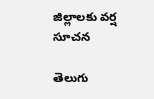జిల్లాలకు వర్ష సూచన

తెలుగు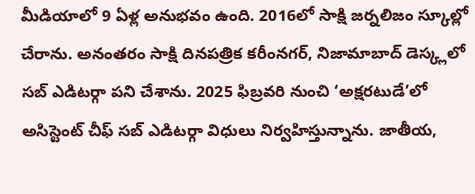మీడియాలో 9 ఏళ్ల అనుభవం ఉంది. 2016లో సాక్షి జర్నలిజం స్కూల్లో చేరాను. అనంతరం సాక్షి దినపత్రిక కరీంనగర్, నిజామాబాద్ డెస్క్లలో సబ్ ఎడిటర్గా పని చేశాను. 2025 ఫిబ్రవరి నుంచి ‘అక్షరటుడే’లో అసిస్టెంట్ చీఫ్ సబ్ ఎడిటర్గా విధులు నిర్వహిస్తున్నాను. జాతీయ,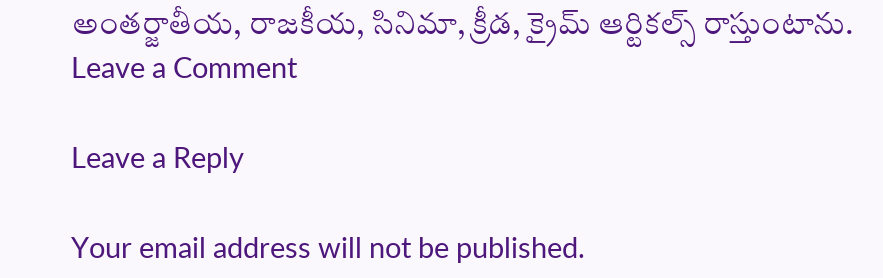అంతర్జాతీయ, రాజకీయ, సినిమా, క్రీడ, క్రైమ్ ఆర్టికల్స్ రాస్తుంటాను.
Leave a Comment

Leave a Reply

Your email address will not be published.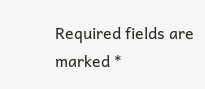Required fields are marked *